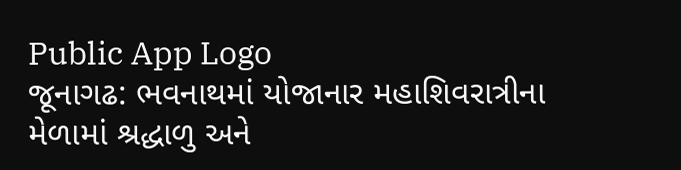Public App Logo
જૂનાગઢ: ભવનાથમાં યોજાનાર મહાશિવરાત્રીના મેળામાં શ્રદ્ધાળુ અને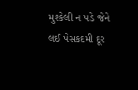મુશ્કેલી ન પડે જેને લઈ પેસકદમી દૂર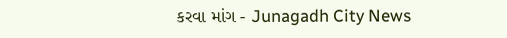કરવા માંગ - Junagadh City News